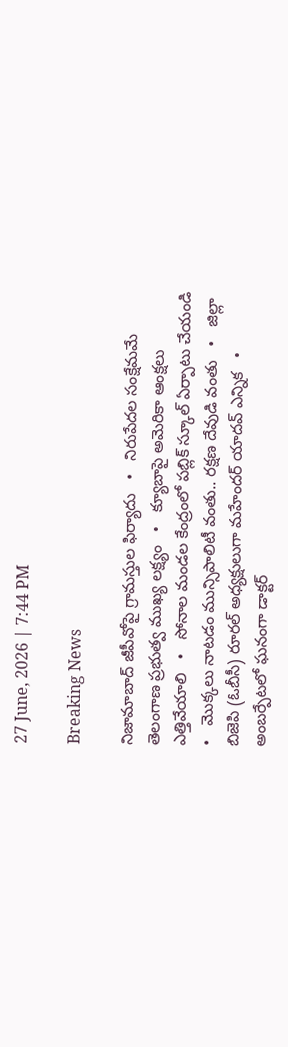27 June, 2026 | 7:44 PM

Breaking News

నిజామాబాద్ జీపీవోపై గ్రామస్తుల ఫిర్యాదు   •   నిరుపేదల సంక్షేమమే తెలంగాణ ప్రభుత్వ ముఖ్య లక్ష్యం   •   క్యూబాపై అమెరికా ఆంక్షలు ఎత్తివేయాలి   •   సోనాల మండల కేంద్రంలో పబ్లిక్ స్కూల్ ఏర్పాటు చేయండి   •   మొక్కలు నాటడం మున్సిపాలిటీ వంతు.. రక్షణ దేవుడి వంతు   •   జిల్లా బిజెపి (ఓబీసీ) రూరల్ అధ్యక్షులుగా మహేందర్ యాదవ్ ఎన్నిక   •   అంబర్పేటలో ఘనంగా డాక్టర్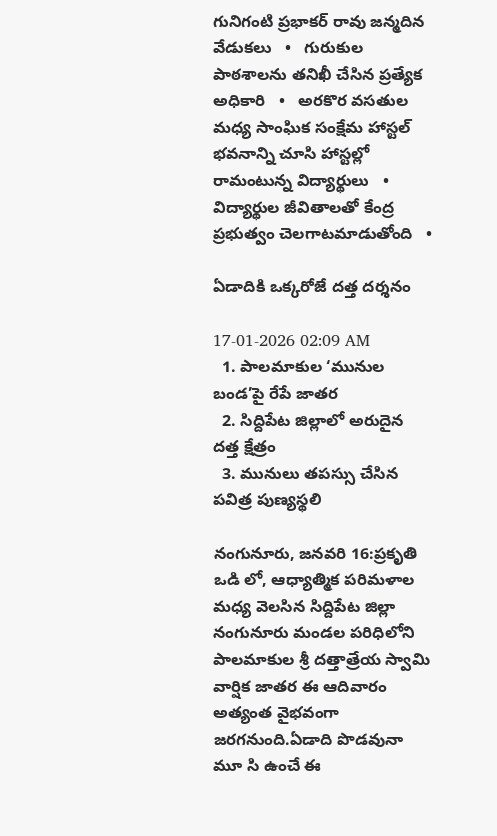గునిగంటి ప్రభాకర్ రావు జన్మదిన వేడుకలు   •   గురుకుల పాఠశాలను తనిఖీ చేసిన ప్రత్యేక అధికారి   •   అరకొర వసతుల మధ్య సాంఘిక సంక్షేమ హాస్టల్ భవనాన్ని చూసి హాస్టల్లో రామంటున్న విద్యార్థులు   •   విద్యార్థుల జీవితాలతో కేంద్ర ప్రభుత్వం చెలగాటమాడుతోంది   •

ఏడాదికి ఒక్కరోజే దత్త దర్శనం

17-01-2026 02:09 AM
  1. పాలమాకుల ‘మునుల బండ’పై రేపే జాతర
  2. సిద్దిపేట జిల్లాలో అరుదైన దత్త క్షేత్రం
  3. మునులు తపస్సు చేసిన పవిత్ర పుణ్యస్థలి

నంగునూరు, జనవరి 16:ప్రకృతి ఒడి లో, ఆధ్యాత్మిక పరిమళాల మధ్య వెలసిన సిద్దిపేట జిల్లా నంగునూరు మండల పరిధిలోని పాలమాకుల శ్రీ దత్తాత్రేయ స్వామి వార్షిక జాతర ఈ ఆదివారం అత్యంత వైభవంగా జరగనుంది.ఏడాది పొడవునా మూ సి ఉంచే ఈ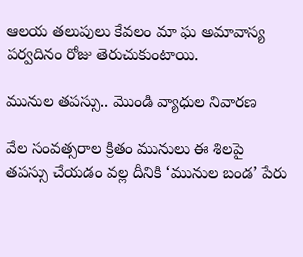ఆలయ తలుపులు కేవలం మా ఘ అమావాస్య పర్వదినం రోజు తెరుచుకుంటాయి.

మునుల తపస్సు.. మొండి వ్యాధుల నివారణ

వేల సంవత్సరాల క్రితం మునులు ఈ శిలపై తపస్సు చేయడం వల్ల దీనికి ‘మునుల బండ’ పేరు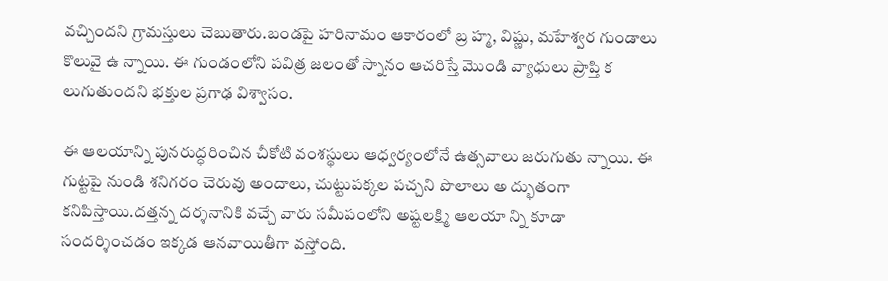వచ్చిందని గ్రామస్తులు చెబుతారు.బండపై హరినామం ఆకారంలో బ్ర హ్మ, విష్ణు, మహేశ్వర గుండాలు కొలువై ఉ న్నాయి. ఈ గుండంలోని పవిత్ర జలంతో స్నానం ఆచరిస్తే మొండి వ్యాధులు ప్రాప్తి క లుగుతుందని భక్తుల ప్రగాఢ విశ్వాసం.

ఈ ఆలయాన్ని పునరుద్ధరించిన చీకోటి వంశస్థులు ఆధ్వర్యంలోనే ఉత్సవాలు జరుగుతు న్నాయి. ఈ గుట్టపై నుండి శనిగరం చెరువు అందాలు, చుట్టుపక్కల పచ్చని పొలాలు అ ద్భుతంగా కనిపిస్తాయి.దత్తన్న దర్శనానికి వచ్చే వారు సమీపంలోని అష్టలక్ష్మి ఆలయా న్ని కూడా సందర్శించడం ఇక్కడ ఆనవాయితీగా వస్తోంది.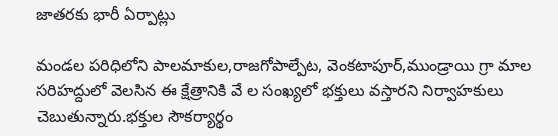జాతరకు భారీ ఏర్పాట్లు

మండల పరిధిలోని పాలమాకుల,రాజగోపాల్పేట, వెంకటాపూర్,ముండ్రాయి గ్రా మాల సరిహద్దులో వెలసిన ఈ క్షేత్రానికి వే ల సంఖ్యలో భక్తులు వస్తారని నిర్వాహకులు చెబుతున్నారు.భక్తుల సౌకర్యార్థం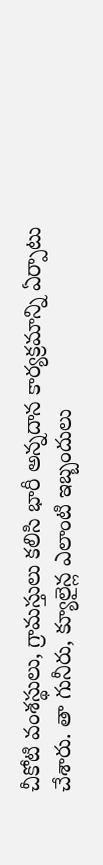చీకోటి వంశస్థులు, గ్రామస్తులు కలిసి భారీ అన్నదాన కార్యక్రమాన్ని ఏర్పాటు చేశారు. తా గునీరు, క్యూలైన్ల ఎలాంటి ఇబ్బందులు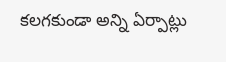కలగకుండా అన్ని ఏర్పాట్లు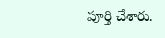పూర్తి చేశారు.